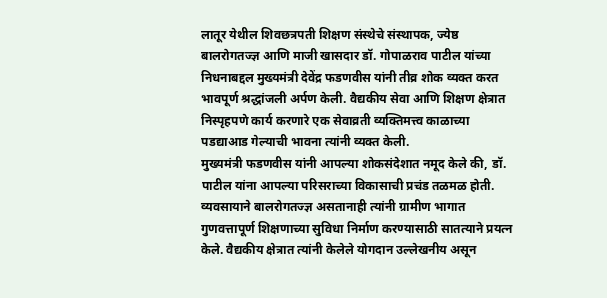लातूर येथील शिवछत्रपती शिक्षण संस्थेचे संस्थापक, ज्येष्ठ बालरोगतज्ज्ञ आणि माजी खासदार डॉ. गोपाळराव पाटील यांच्या निधनाबद्दल मुख्यमंत्री देवेंद्र फडणवीस यांनी तीव्र शोक व्यक्त करत भावपूर्ण श्रद्धांजली अर्पण केली. वैद्यकीय सेवा आणि शिक्षण क्षेत्रात निस्पृहपणे कार्य करणारे एक सेवाव्रती व्यक्तिमत्त्व काळाच्या पडद्याआड गेल्याची भावना त्यांनी व्यक्त केली.
मुख्यमंत्री फडणवीस यांनी आपल्या शोकसंदेशात नमूद केले की, डॉ. पाटील यांना आपल्या परिसराच्या विकासाची प्रचंड तळमळ होती. व्यवसायाने बालरोगतज्ज्ञ असतानाही त्यांनी ग्रामीण भागात गुणवत्तापूर्ण शिक्षणाच्या सुविधा निर्माण करण्यासाठी सातत्याने प्रयत्न केले. वैद्यकीय क्षेत्रात त्यांनी केलेले योगदान उल्लेखनीय असून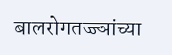बालरोगतज्ज्ञांच्या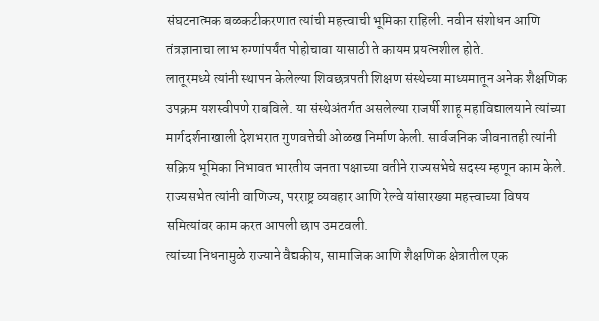संघटनात्मक बळकटीकरणात त्यांची महत्त्वाची भूमिका राहिली. नवीन संशोधन आणि तंत्रज्ञानाचा लाभ रुग्णांपर्यंत पोहोचावा यासाठी ते कायम प्रयत्नशील होते.
लातूरमध्ये त्यांनी स्थापन केलेल्या शिवछत्रपती शिक्षण संस्थेच्या माध्यमातून अनेक शैक्षणिक उपक्रम यशस्वीपणे राबविले. या संस्थेअंतर्गत असलेल्या राजर्षी शाहू महाविद्यालयाने त्यांच्या मार्गदर्शनाखाली देशभरात गुणवत्तेची ओळख निर्माण केली. सार्वजनिक जीवनातही त्यांनी सक्रिय भूमिका निभावत भारतीय जनता पक्षाच्या वतीने राज्यसभेचे सदस्य म्हणून काम केले. राज्यसभेत त्यांनी वाणिज्य, परराष्ट्र व्यवहार आणि रेल्वे यांसारख्या महत्त्वाच्या विषय समित्यांवर काम करत आपली छाप उमटवली.
त्यांच्या निधनामुळे राज्याने वैद्यकीय, सामाजिक आणि शैक्षणिक क्षेत्रातील एक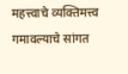महत्त्वाचे व्यक्तिमत्त्व गमावल्याचे सांगत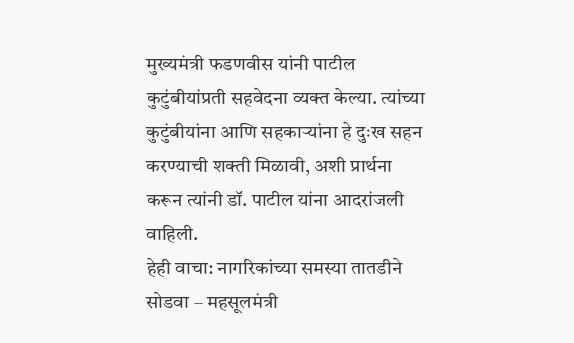मुख्यमंत्री फडणवीस यांनी पाटील कुटुंबीयांप्रती सहवेदना व्यक्त केल्या. त्यांच्या कुटुंबीयांना आणि सहकाऱ्यांना हे दुःख सहन करण्याची शक्ती मिळावी, अशी प्रार्थना करून त्यांनी डॉ. पाटील यांना आदरांजली वाहिली.
हेही वाचा: नागरिकांच्या समस्या तातडीने सोडवा – महसूलमंत्री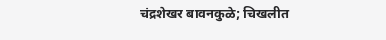चंद्रशेखर बावनकुळे; चिखलीत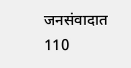जनसंवादात 110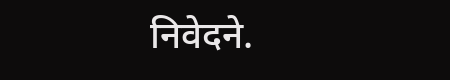निवेदने.